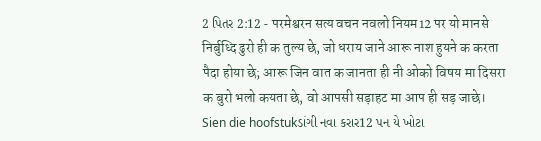2 પિતર 2:12 - परमेश्वरन सत्य वचन नवलो नियम12 पर यो मानसे निर्बुध्दि ढुरो ही क तुल्य छे, जो धराय जाने आरू नाश हुयने क करता पैदा होया छे; आरू जिन वात क जानता ही नी ओको विषय मा दिसरा क बुरो भलो कयता छे, वो आपसी सड़ाहट मा आप ही सड़ जाछे। Sien die hoofstukડાંગી નવા કરાર12 પન યે ખોટા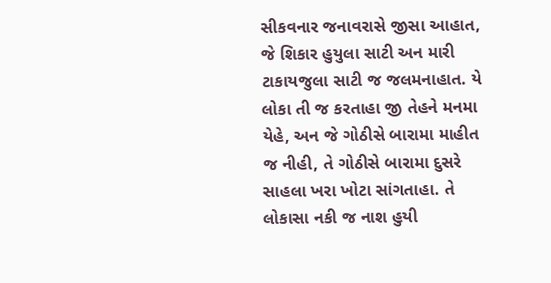સીકવનાર જનાવરાસે જીસા આહાત, જે શિકાર હુયુલા સાટી અન મારી ટાકાયજુલા સાટી જ જલમનાહાત. યે લોકા તી જ કરતાહા જી તેહને મનમા યેહે, અન જે ગોઠીસે બારામા માહીત જ નીહી, તે ગોઠીસે બારામા દુસરે સાહલા ખરા ખોટા સાંગતાહા. તે લોકાસા નકી જ નાશ હુયી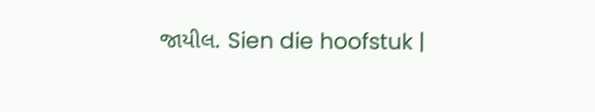જાયીલ. Sien die hoofstuk |